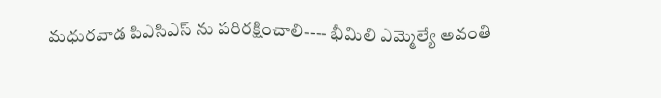మధురవాడ పిఎసిఎస్ ను పరిరక్షించాలి---- భీమిలి ఎమ్మెల్యే అవంతి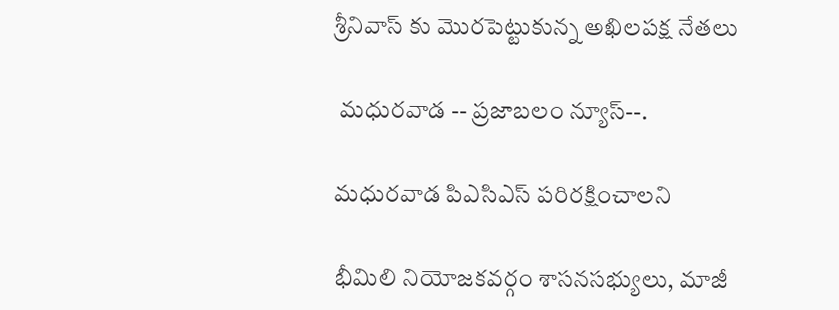శ్రీనివాస్ కు మొరపెట్టుకున్న అఖిలపక్ష నేతలు

 మధురవాడ -- ప్రజాబలం న్యూస్--.

మధురవాడ పిఎసిఎస్ పరిరక్షించాలని

భీమిలి నియోజకవర్గం శాసనసభ్యులు, మాజీ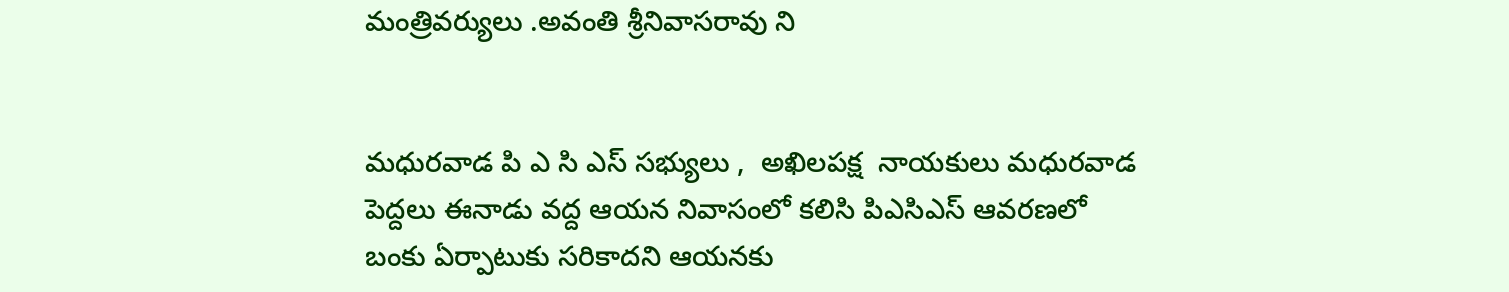మంత్రివర్యులు .అవంతి శ్రీనివాసరావు ని


మధురవాడ పి ఎ సి ఎస్ సభ్యులు ,  అఖిలపక్ష  నాయకులు మధురవాడ పెద్దలు ఈనాడు వద్ద ఆయన నివాసంలో కలిసి పిఎసిఎస్ ఆవరణలో బంకు ఏర్పాటుకు సరికాదని ఆయనకు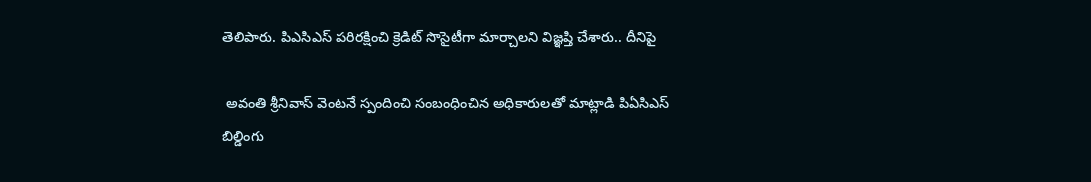తెలిపారు. పిఎసిఎస్ పరిరక్షించి క్రెడిట్ సొసైటీగా మార్చాలని విజ్ఞప్తి చేశారు.. దీనిపై

 అవంతి శ్రీనివాస్ వెంటనే స్పందించి సంబంధించిన అధికారులతో మాట్లాడి పిఏసిఎస్ బిల్డింగు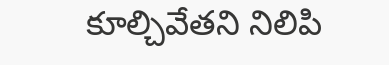కూల్చివేతని నిలిపి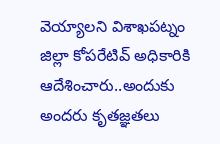వెయ్యాలని విశాఖపట్నం జిల్లా కోపరేటివ్ అధికారికి ఆదేశించారు..అందుకు అందరు కృతజ్ఞతలు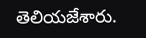తెలియజేశారు.